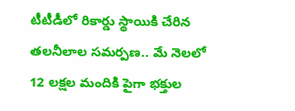టీటీడీలో రికార్డు స్థాయికి చేరిన తలనీలాల సమర్పణ.. మే నెలలో 12 లక్షల మందికి పైగా భక్తుల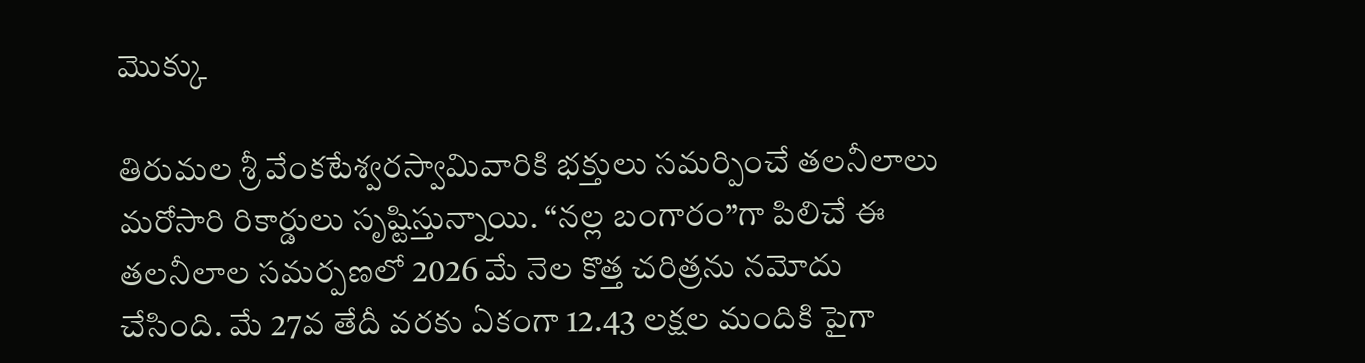మొక్కు

తిరుమల శ్రీ వేంకటేశ్వరస్వామివారికి భక్తులు సమర్పించే తలనీలాలు మరోసారి రికార్డులు సృష్టిస్తున్నాయి. “నల్ల బంగారం”గా పిలిచే ఈ తలనీలాల సమర్పణలో 2026 మే నెల కొత్త చరిత్రను నమోదు చేసింది. మే 27వ తేదీ వరకు ఏకంగా 12.43 లక్షల మందికి పైగా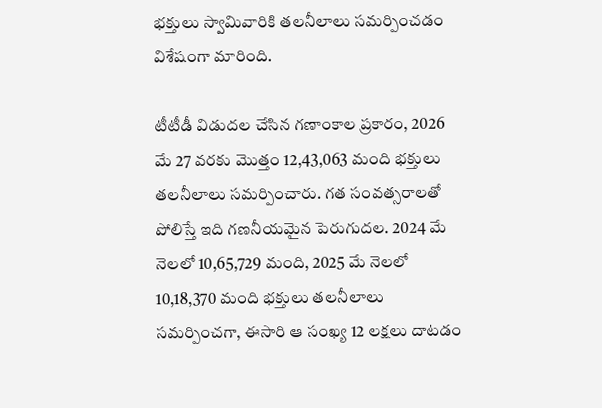భక్తులు స్వామివారికి తలనీలాలు సమర్పించడం విశేషంగా మారింది.

టీటీడీ విడుదల చేసిన గణాంకాల ప్రకారం, 2026 మే 27 వరకు మొత్తం 12,43,063 మంది భక్తులు తలనీలాలు సమర్పించారు. గత సంవత్సరాలతో పోలిస్తే ఇది గణనీయమైన పెరుగుదల. 2024 మే నెలలో 10,65,729 మంది, 2025 మే నెలలో 10,18,370 మంది భక్తులు తలనీలాలు సమర్పించగా, ఈసారి ఆ సంఖ్య 12 లక్షలు దాటడం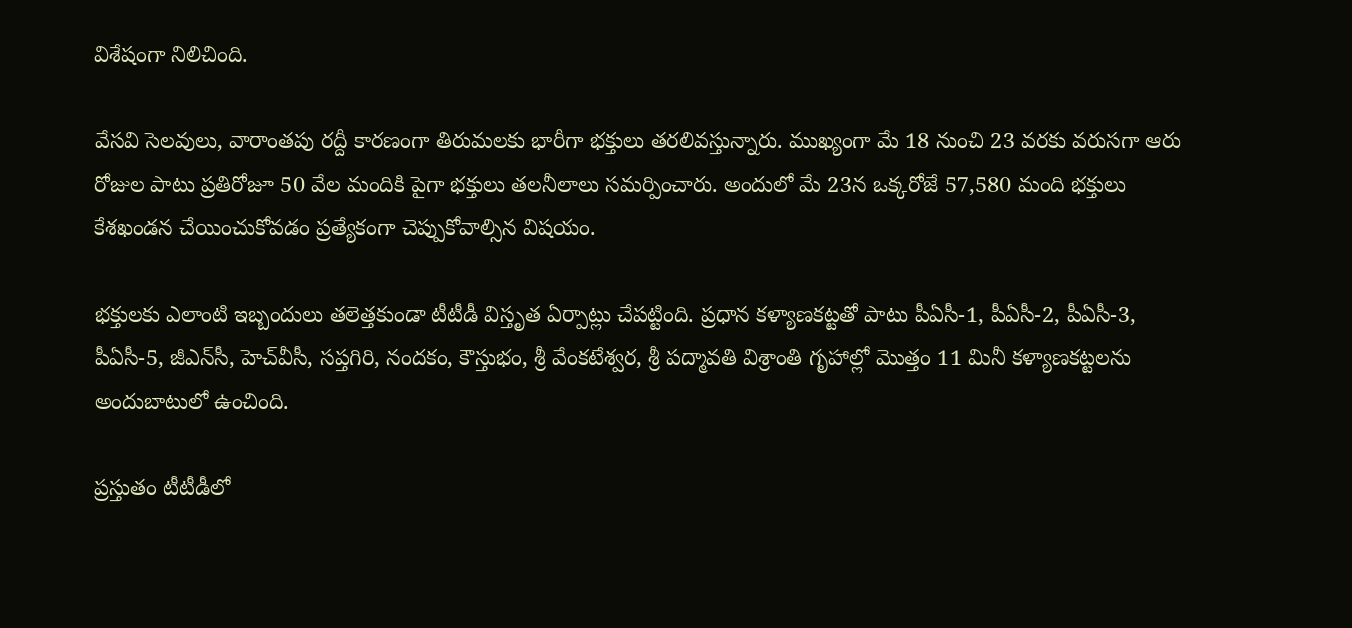విశేషంగా నిలిచింది.

వేసవి సెలవులు, వారాంతపు రద్దీ కారణంగా తిరుమలకు భారీగా భక్తులు తరలివస్తున్నారు. ముఖ్యంగా మే 18 నుంచి 23 వరకు వరుసగా ఆరు రోజుల పాటు ప్రతిరోజూ 50 వేల మందికి పైగా భక్తులు తలనీలాలు సమర్పించారు. అందులో మే 23న ఒక్కరోజే 57,580 మంది భక్తులు కేశఖండన చేయించుకోవడం ప్రత్యేకంగా చెప్పుకోవాల్సిన విషయం.

భక్తులకు ఎలాంటి ఇబ్బందులు తలెత్తకుండా టీటీడీ విస్తృత ఏర్పాట్లు చేపట్టింది. ప్రధాన కళ్యాణకట్టతో పాటు పీఏసీ-1, పీఏసీ-2, పీఏసీ-3, పీఏసీ-5, జీఎన్‌సీ, హెచ్‌వీసీ, సప్తగిరి, నందకం, కౌస్తుభం, శ్రీ వేంకటేశ్వర, శ్రీ పద్మావతి విశ్రాంతి గృహాల్లో మొత్తం 11 మినీ కళ్యాణకట్టలను అందుబాటులో ఉంచింది.

ప్రస్తుతం టీటీడీలో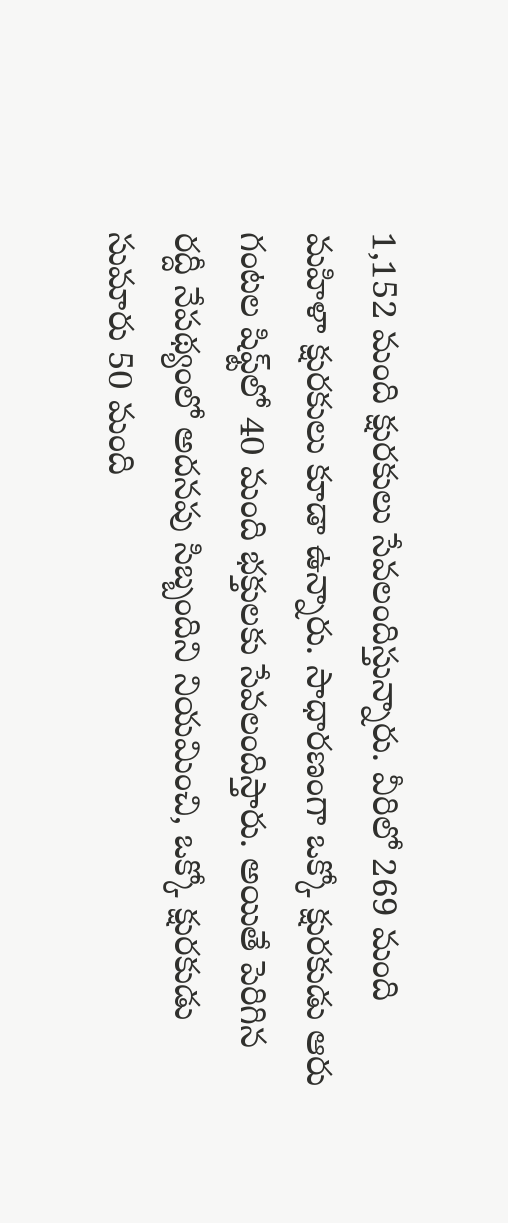1,152 మంది క్షురకులు సేవలందిస్తున్నారు. వీరిలో 269 మంది మహిళా క్షురకులు కూడా ఉన్నారు. సాధారణంగా ఒక్కో క్షురకుడు ఆరు గంటల షిఫ్ట్‌లో 40 మంది భక్తులకు సేవలందిస్తారు. అయితే పెరిగిన రద్దీ నేపథ్యంలో అదనపు సిబ్బందిని నియమించి, ఒక్కో క్షురకుడు సుమారు 50 మంది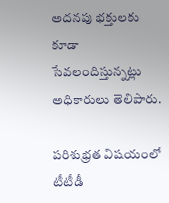అదనపు భక్తులకు కూడా సేవలందిస్తున్నట్లు అధికారులు తెలిపారు.

పరిశుభ్రత విషయంలో టీటీడీ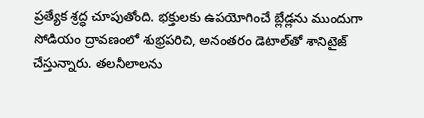ప్రత్యేక శ్రద్ధ చూపుతోంది. భక్తులకు ఉపయోగించే బ్లేడ్లను ముందుగా సోడియం ద్రావణంలో శుభ్రపరిచి, అనంతరం డెటాల్‌తో శానిటైజ్ చేస్తున్నారు. తలనీలాలను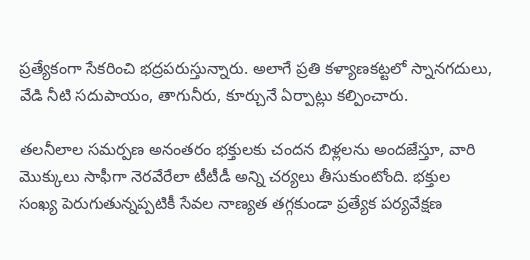ప్రత్యేకంగా సేకరించి భద్రపరుస్తున్నారు. అలాగే ప్రతి కళ్యాణకట్టలో స్నానగదులు, వేడి నీటి సదుపాయం, తాగునీరు, కూర్చునే ఏర్పాట్లు కల్పించారు.

తలనీలాల సమర్పణ అనంతరం భక్తులకు చందన బిళ్లలను అందజేస్తూ, వారి మొక్కులు సాఫీగా నెరవేరేలా టీటీడీ అన్ని చర్యలు తీసుకుంటోంది. భక్తుల సంఖ్య పెరుగుతున్నప్పటికీ సేవల నాణ్యత తగ్గకుండా ప్రత్యేక పర్యవేక్షణ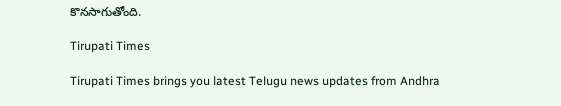కొనసాగుతోంది.

Tirupati Times

Tirupati Times brings you latest Telugu news updates from Andhra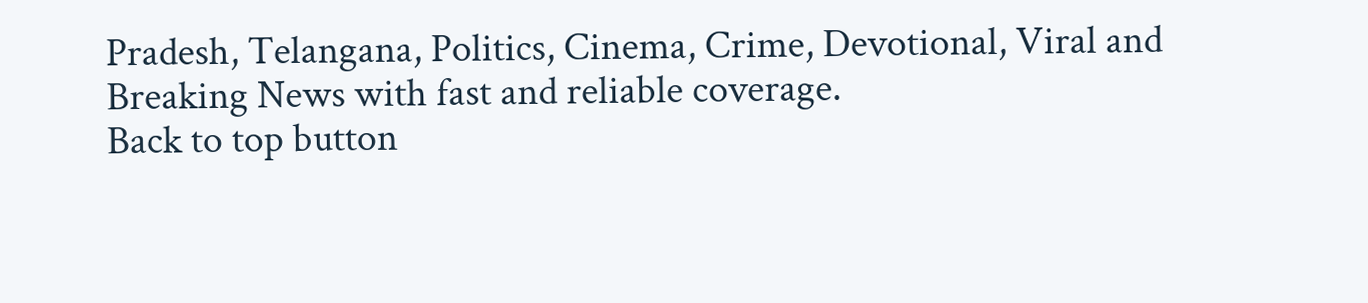Pradesh, Telangana, Politics, Cinema, Crime, Devotional, Viral and Breaking News with fast and reliable coverage.
Back to top button